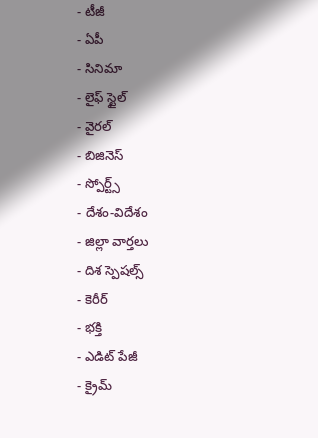- టీజీ
- ఏపీ
- సినిమా
- లైఫ్ స్టైల్
- వైరల్
- బిజినెస్
- స్పోర్ట్స్
- దేశం-విదేశం
- జిల్లా వార్తలు
- దిశ స్పెషల్స్
- కెరీర్
- భక్తి
- ఎడిట్ పేజీ
- క్రైమ్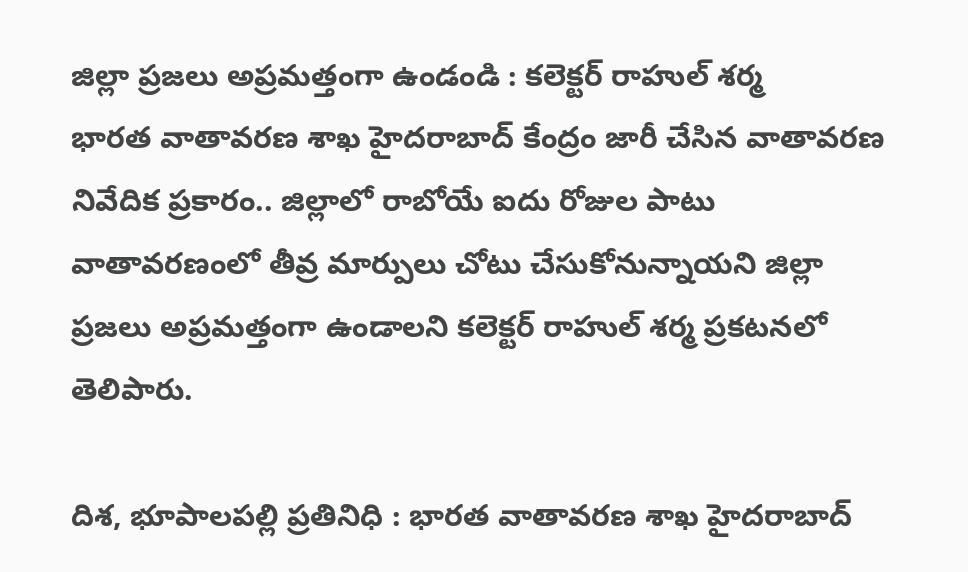జిల్లా ప్రజలు అప్రమత్తంగా ఉండండి : కలెక్టర్ రాహుల్ శర్మ
భారత వాతావరణ శాఖ హైదరాబాద్ కేంద్రం జారీ చేసిన వాతావరణ నివేదిక ప్రకారం.. జిల్లాలో రాబోయే ఐదు రోజుల పాటు వాతావరణంలో తీవ్ర మార్పులు చోటు చేసుకోనున్నాయని జిల్లా ప్రజలు అప్రమత్తంగా ఉండాలని కలెక్టర్ రాహుల్ శర్మ ప్రకటనలో తెలిపారు.

దిశ, భూపాలపల్లి ప్రతినిధి : భారత వాతావరణ శాఖ హైదరాబాద్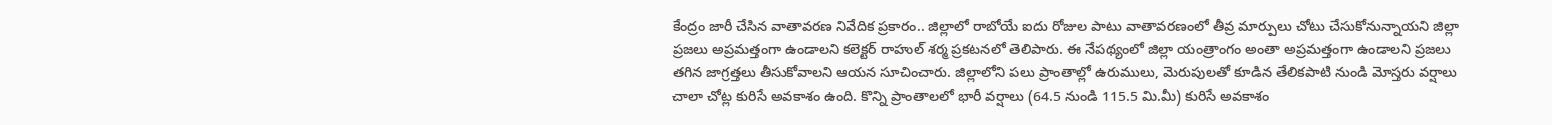కేంద్రం జారీ చేసిన వాతావరణ నివేదిక ప్రకారం.. జిల్లాలో రాబోయే ఐదు రోజుల పాటు వాతావరణంలో తీవ్ర మార్పులు చోటు చేసుకోనున్నాయని జిల్లా ప్రజలు అప్రమత్తంగా ఉండాలని కలెక్టర్ రాహుల్ శర్మ ప్రకటనలో తెలిపారు. ఈ నేపథ్యంలో జిల్లా యంత్రాంగం అంతా అప్రమత్తంగా ఉండాలని ప్రజలు తగిన జాగ్రత్తలు తీసుకోవాలని ఆయన సూచించారు. జిల్లాలోని పలు ప్రాంతాల్లో ఉరుములు, మెరుపులతో కూడిన తేలికపాటి నుండి మోస్తరు వర్షాలు చాలా చోట్ల కురిసే అవకాశం ఉంది. కొన్ని ప్రాంతాలలో భారీ వర్షాలు (64.5 నుండి 115.5 మి.మీ) కురిసే అవకాశం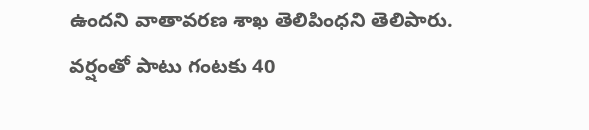ఉందని వాతావరణ శాఖ తెలిపింధని తెలిపారు. వర్షంతో పాటు గంటకు 40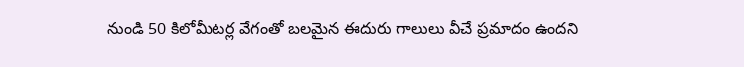నుండి 50 కిలోమీటర్ల వేగంతో బలమైన ఈదురు గాలులు వీచే ప్రమాదం ఉందని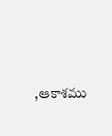,ఆకాశము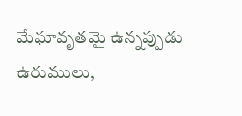మేఘావృతమై ఉన్నప్పుడు ఉరుములు,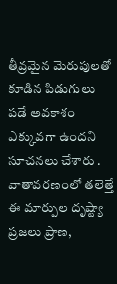తీవ్రమైన మెరుపులతో కూడిన పిడుగులు పడే అవకాశం ఎక్కువగా ఉందని సూచనలు చేశారు . వాతావరణంలో తలెత్తే ఈ మార్పుల దృష్ట్యా ప్రజలు ప్రాణ,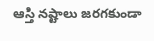ఆస్తి నష్టాలు జరగకుండా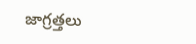జాగ్రత్తలు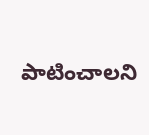పాటించాలని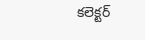కలెక్టర్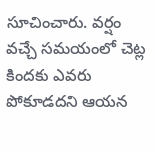సూచించారు. వర్షం వచ్చే సమయంలో చెట్ల కిందకు ఎవరు పోకూడదని ఆయన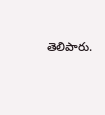తెలిపారు.